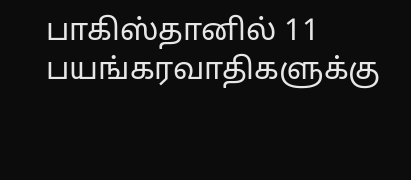பாகிஸ்தானில் 11 பயங்கரவாதிகளுக்கு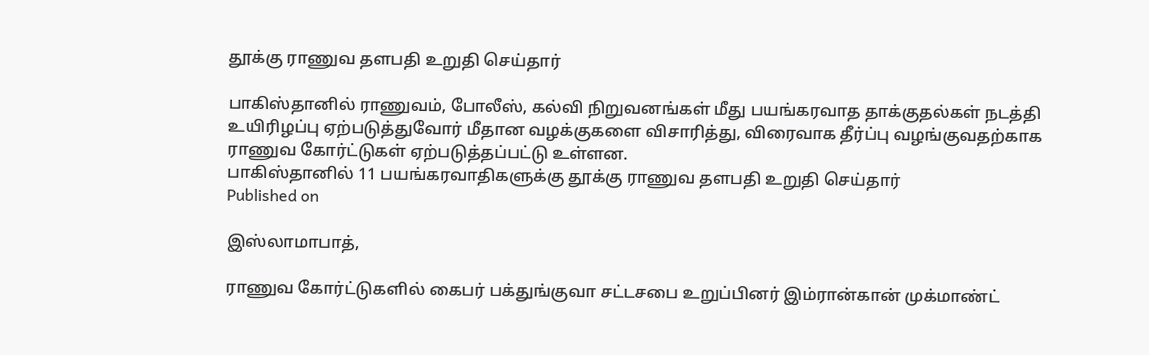தூக்கு ராணுவ தளபதி உறுதி செய்தார்

பாகிஸ்தானில் ராணுவம், போலீஸ், கல்வி நிறுவனங்கள் மீது பயங்கரவாத தாக்குதல்கள் நடத்தி உயிரிழப்பு ஏற்படுத்துவோர் மீதான வழக்குகளை விசாரித்து, விரைவாக தீர்ப்பு வழங்குவதற்காக ராணுவ கோர்ட்டுகள் ஏற்படுத்தப்பட்டு உள்ளன.
பாகிஸ்தானில் 11 பயங்கரவாதிகளுக்கு தூக்கு ராணுவ தளபதி உறுதி செய்தார்
Published on

இஸ்லாமாபாத்,

ராணுவ கோர்ட்டுகளில் கைபர் பக்துங்குவா சட்டசபை உறுப்பினர் இம்ரான்கான் முக்மாண்ட்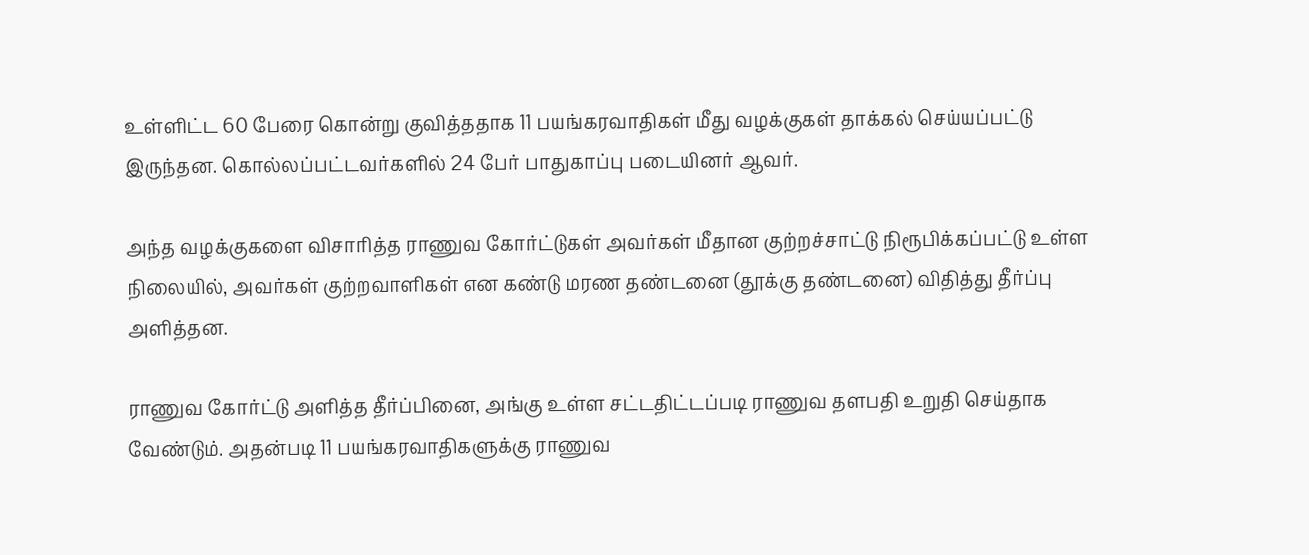உள்ளிட்ட 60 பேரை கொன்று குவித்ததாக 11 பயங்கரவாதிகள் மீது வழக்குகள் தாக்கல் செய்யப்பட்டு இருந்தன. கொல்லப்பட்டவர்களில் 24 பேர் பாதுகாப்பு படையினர் ஆவர்.

அந்த வழக்குகளை விசாரித்த ராணுவ கோர்ட்டுகள் அவர்கள் மீதான குற்றச்சாட்டு நிரூபிக்கப்பட்டு உள்ள நிலையில், அவர்கள் குற்றவாளிகள் என கண்டு மரண தண்டனை (தூக்கு தண்டனை) விதித்து தீர்ப்பு அளித்தன.

ராணுவ கோர்ட்டு அளித்த தீர்ப்பினை, அங்கு உள்ள சட்டதிட்டப்படி ராணுவ தளபதி உறுதி செய்தாக வேண்டும். அதன்படி 11 பயங்கரவாதிகளுக்கு ராணுவ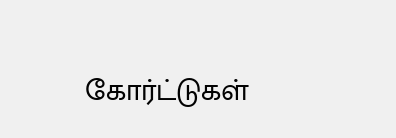கோர்ட்டுகள்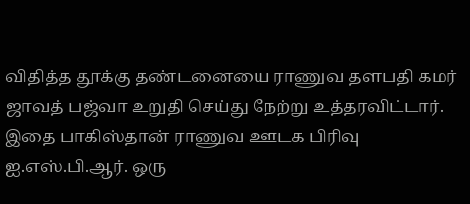விதித்த தூக்கு தண்டனையை ராணுவ தளபதி கமர் ஜாவத் பஜ்வா உறுதி செய்து நேற்று உத்தரவிட்டார். இதை பாகிஸ்தான் ராணுவ ஊடக பிரிவு ஐ.எஸ்.பி.ஆர். ஒரு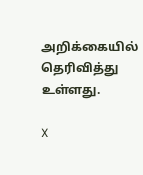அறிக்கையில் தெரிவித்து உள்ளது.

X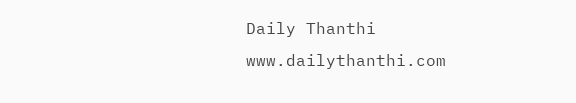Daily Thanthi
www.dailythanthi.com